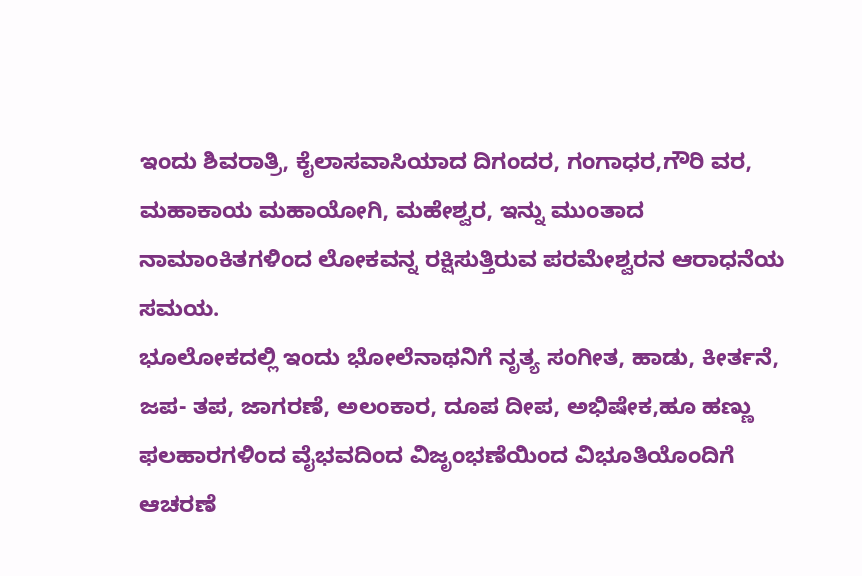ಇಂದು ಶಿವರಾತ್ರಿ, ಕೈಲಾಸವಾಸಿಯಾದ ದಿಗಂದರ, ಗಂಗಾಧರ,ಗೌರಿ ವರ, ಮಹಾಕಾಯ ಮಹಾಯೋಗಿ, ಮಹೇಶ್ವರ, ಇನ್ನು ಮುಂತಾದ ನಾಮಾಂಕಿತಗಳಿಂದ ಲೋಕವನ್ನ ರಕ್ಷಿಸುತ್ತಿರುವ ಪರಮೇಶ್ವರನ ಆರಾಧನೆಯ ಸಮಯ.
ಭೂಲೋಕದಲ್ಲಿ ಇಂದು ಭೋಲೆನಾಥನಿಗೆ ನೃತ್ಯ ಸಂಗೀತ, ಹಾಡು, ಕೀರ್ತನೆ, ಜಪ- ತಪ, ಜಾಗರಣೆ, ಅಲಂಕಾರ, ದೂಪ ದೀಪ, ಅಭಿಷೇಕ,ಹೂ ಹಣ್ಣು ಫಲಹಾರಗಳಿಂದ ವೈಭವದಿಂದ ವಿಜೃಂಭಣೆಯಿಂದ ವಿಭೂತಿಯೊಂದಿಗೆ ಆಚರಣೆ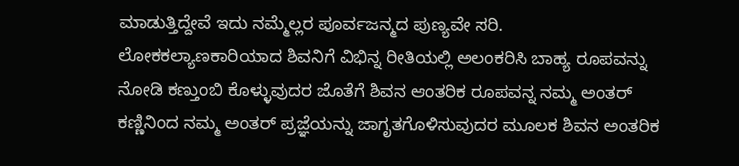ಮಾಡುತ್ತಿದ್ದೇವೆ ಇದು ನಮ್ಮೆಲ್ಲರ ಪೂರ್ವಜನ್ಮದ ಪುಣ್ಯವೇ ಸರಿ.
ಲೋಕಕಲ್ಯಾಣಕಾರಿಯಾದ ಶಿವನಿಗೆ ವಿಭಿನ್ನ ರೀತಿಯಲ್ಲಿ ಅಲಂಕರಿಸಿ ಬಾಹ್ಯ ರೂಪವನ್ನು ನೋಡಿ ಕಣ್ತುಂಬಿ ಕೊಳ್ಳುವುದರ ಜೊತೆಗೆ ಶಿವನ ಆಂತರಿಕ ರೂಪವನ್ನ ನಮ್ಮ ಅಂತರ್ ಕಣ್ಣಿನಿಂದ ನಮ್ಮ ಅಂತರ್ ಪ್ರಜ್ಞೆಯನ್ನು ಜಾಗೃತಗೊಳಿಸುವುದರ ಮೂಲಕ ಶಿವನ ಅಂತರಿಕ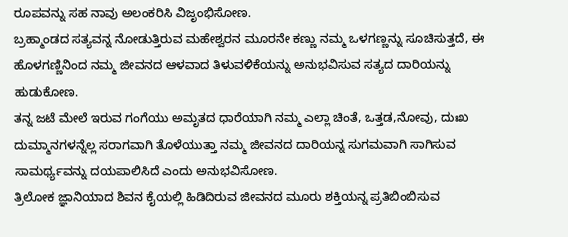ರೂಪವನ್ನು ಸಹ ನಾವು ಅಲಂಕರಿಸಿ ವಿಜೃಂಭಿಸೋಣ.
ಬ್ರಹ್ಮಾಂಡದ ಸತ್ಯವನ್ನ ನೋಡುತ್ತಿರುವ ಮಹೇಶ್ವರನ ಮೂರನೇ ಕಣ್ಣು ನಮ್ಮ ಒಳಗಣ್ಣನ್ನು ಸೂಚಿಸುತ್ತದೆ, ಈ ಹೊಳಗಣ್ಣಿನಿಂದ ನಮ್ಮ ಜೀವನದ ಆಳವಾದ ತಿಳುವಳಿಕೆಯನ್ನು ಅನುಭವಿಸುವ ಸತ್ಯದ ದಾರಿಯನ್ನು ಹುಡುಕೋಣ.
ತನ್ನ ಜಟೆ ಮೇಲೆ ಇರುವ ಗಂಗೆಯು ಅಮೃತದ ಧಾರೆಯಾಗಿ ನಮ್ಮ ಎಲ್ಲಾ ಚಿಂತೆ, ಒತ್ತಡ,ನೋವು, ದುಃಖ ದುಮ್ಮಾನಗಳನ್ನೆಲ್ಲ ಸರಾಗವಾಗಿ ತೊಳೆಯುತ್ತಾ ನಮ್ಮ ಜೀವನದ ದಾರಿಯನ್ನ ಸುಗಮವಾಗಿ ಸಾಗಿಸುವ ಸಾಮರ್ಥ್ಯವನ್ನು ದಯಪಾಲಿಸಿದೆ ಎಂದು ಅನುಭವಿಸೋಣ.
ತ್ರಿಲೋಕ ಜ್ಞಾನಿಯಾದ ಶಿವನ ಕೈಯಲ್ಲಿ ಹಿಡಿದಿರುವ ಜೀವನದ ಮೂರು ಶಕ್ತಿಯನ್ನ ಪ್ರತಿಬಿಂಬಿಸುವ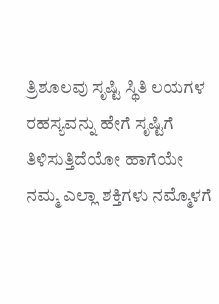ತ್ರಿಶೂಲವು ಸೃಷ್ಟಿ ಸ್ಥಿತಿ ಲಯಗಳ ರಹಸ್ಯವನ್ನು ಹೇಗೆ ಸೃಷ್ಟಿಗೆ ತಿಳಿಸುತ್ತಿದೆಯೋ ಹಾಗೆಯೇ ನಮ್ಮ ಎಲ್ಲಾ ಶಕ್ತಿಗಳು ನಮ್ಮೊಳಗೆ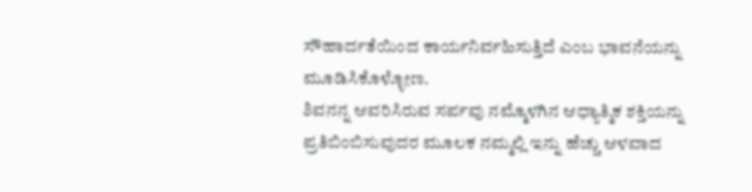ಸೌಹಾರ್ದತೆಯಿಂದ ಕಾರ್ಯನಿರ್ವಹಿಸುತ್ತಿದೆ ಎಂಬ ಭಾವನೆಯನ್ನು ಮೂಡಿಸಿಕೊಳ್ಳೋಣ.
ಶಿವನನ್ನ ಆವರಿಸಿರುವ ಸರ್ಪವು ನಮ್ಮೊಳಗಿನ ಆಧ್ಯಾತ್ಮಿಕ ಶಕ್ತಿಯನ್ನು ಪ್ರತಿಬಿಂಬಿಸುವುದರ ಮೂಲಕ ನಮ್ಮಲ್ಲಿ ಇನ್ನು ಹೆಚ್ಚು ಆಳವಾದ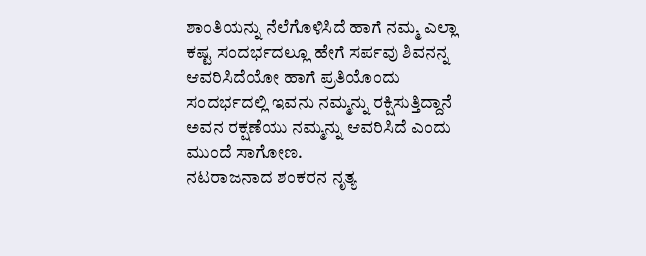ಶಾಂತಿಯನ್ನು ನೆಲೆಗೊಳಿಸಿದೆ ಹಾಗೆ ನಮ್ಮ ಎಲ್ಲಾ ಕಷ್ಟ ಸಂದರ್ಭದಲ್ಲೂ ಹೇಗೆ ಸರ್ಪವು ಶಿವನನ್ನ ಆವರಿಸಿದೆಯೋ ಹಾಗೆ ಪ್ರತಿಯೊಂದು ಸಂದರ್ಭದಲ್ಲಿ ಇವನು ನಮ್ಮನ್ನು ರಕ್ಷಿಸುತ್ತಿದ್ದಾನೆ ಅವನ ರಕ್ಷಣೆಯು ನಮ್ಮನ್ನು ಆವರಿಸಿದೆ ಎಂದು ಮುಂದೆ ಸಾಗೋಣ.
ನಟರಾಜನಾದ ಶಂಕರನ ನೃತ್ಯ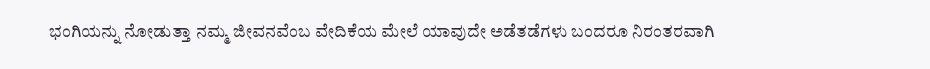ಭಂಗಿಯನ್ನು ನೋಡುತ್ತಾ ನಮ್ಮ ಜೀವನವೆಂಬ ವೇದಿಕೆಯ ಮೇಲೆ ಯಾವುದೇ ಅಡೆತಡೆಗಳು ಬಂದರೂ ನಿರಂತರವಾಗಿ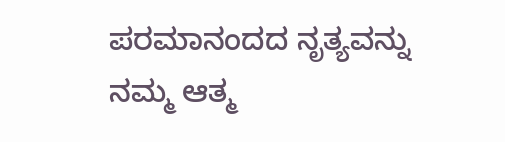ಪರಮಾನಂದದ ನೃತ್ಯವನ್ನು ನಮ್ಮ ಆತ್ಮ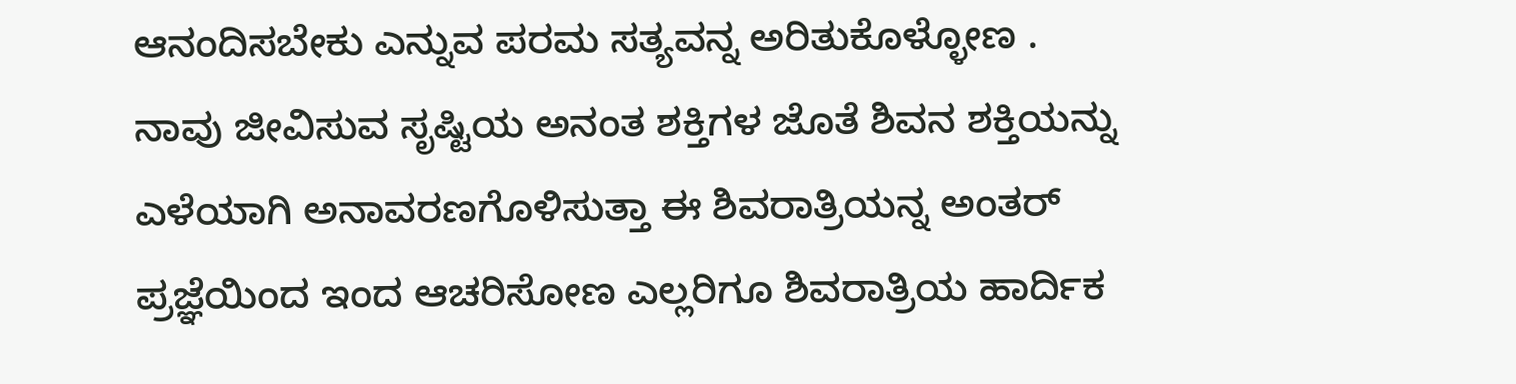ಆನಂದಿಸಬೇಕು ಎನ್ನುವ ಪರಮ ಸತ್ಯವನ್ನ ಅರಿತುಕೊಳ್ಳೋಣ .
ನಾವು ಜೀವಿಸುವ ಸೃಷ್ಟಿಯ ಅನಂತ ಶಕ್ತಿಗಳ ಜೊತೆ ಶಿವನ ಶಕ್ತಿಯನ್ನು ಎಳೆಯಾಗಿ ಅನಾವರಣಗೊಳಿಸುತ್ತಾ ಈ ಶಿವರಾತ್ರಿಯನ್ನ ಅಂತರ್ ಪ್ರಜ್ಞೆಯಿಂದ ಇಂದ ಆಚರಿಸೋಣ ಎಲ್ಲರಿಗೂ ಶಿವರಾತ್ರಿಯ ಹಾರ್ದಿಕ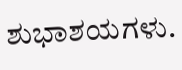ಶುಭಾಶಯಗಳು.